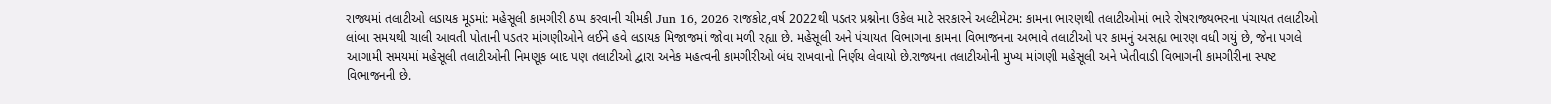રાજ્યમાં તલાટીઓ લડાયક મૂડમાં: મહેસૂલી કામગીરી ઠપ્પ કરવાની ચીમકી Jun 16, 2026 રાજકોટ,વર્ષ 2022થી પડતર પ્રશ્નોના ઉકેલ માટે સરકારને અલ્ટીમેટમ: કામના ભારણથી તલાટીઓમાં ભારે રોષરાજ્યભરના પંચાયત તલાટીઓ લાંબા સમયથી ચાલી આવતી પોતાની પડતર માંગણીઓને લઈને હવે લડાયક મિજાજમાં જોવા મળી રહ્યા છે. મહેસૂલી અને પંચાયત વિભાગના કામના વિભાજનના અભાવે તલાટીઓ પર કામનું અસહ્ય ભારણ વધી ગયું છે, જેના પગલે આગામી સમયમાં મહેસૂલી તલાટીઓની નિમણૂક બાદ પણ તલાટીઓ દ્વારા અનેક મહત્વની કામગીરીઓ બંધ રાખવાનો નિર્ણય લેવાયો છે.રાજ્યના તલાટીઓની મુખ્ય માંગણી મહેસૂલી અને ખેતીવાડી વિભાગની કામગીરીના સ્પષ્ટ વિભાજનની છે.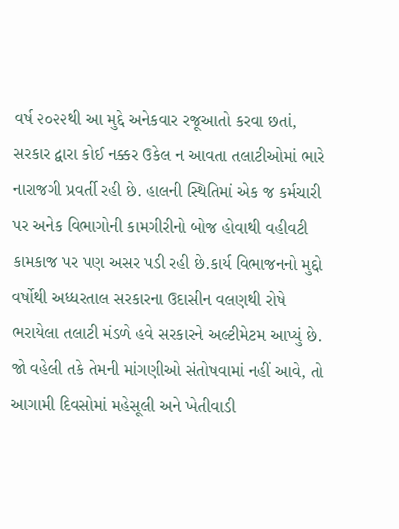વર્ષ ૨૦૨૨થી આ મુદ્દે અનેકવાર રજૂઆતો કરવા છતાં, સરકાર દ્વારા કોઈ નક્કર ઉકેલ ન આવતા તલાટીઓમાં ભારે નારાજગી પ્રવર્તી રહી છે. હાલની સ્થિતિમાં એક જ કર્મચારી પર અનેક વિભાગોની કામગીરીનો બોજ હોવાથી વહીવટી કામકાજ પર પણ અસર પડી રહી છે.કાર્ય વિભાજનનો મુદ્દો વર્ષોથી અધ્ધરતાલ સરકારના ઉદાસીન વલણથી રોષે ભરાયેલા તલાટી મંડળે હવે સરકારને અલ્ટીમેટમ આપ્યું છે. જો વહેલી તકે તેમની માંગણીઓ સંતોષવામાં નહીં આવે, તો આગામી દિવસોમાં મહેસૂલી અને ખેતીવાડી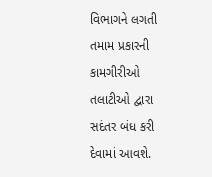વિભાગને લગતી તમામ પ્રકારની કામગીરીઓ તલાટીઓ દ્વારા સદંતર બંધ કરી દેવામાં આવશે.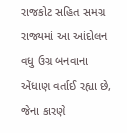રાજકોટ સહિત સમગ્ર રાજ્યમાં આ આંદોલન વધુ ઉગ્ર બનવાના એંધાણ વર્તાઈ રહ્યા છે, જેના કારણે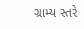ગ્રામ્ય સ્તરે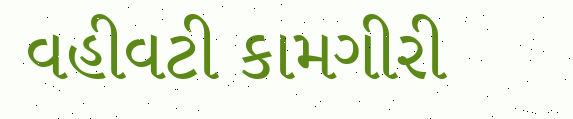વહીવટી કામગીરી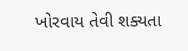ખોરવાય તેવી શક્યતા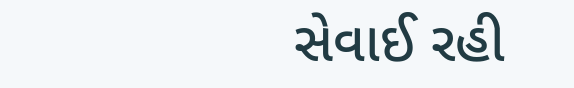સેવાઈ રહી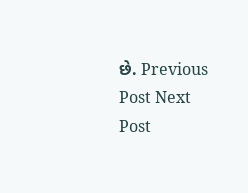છે. Previous Post Next Post